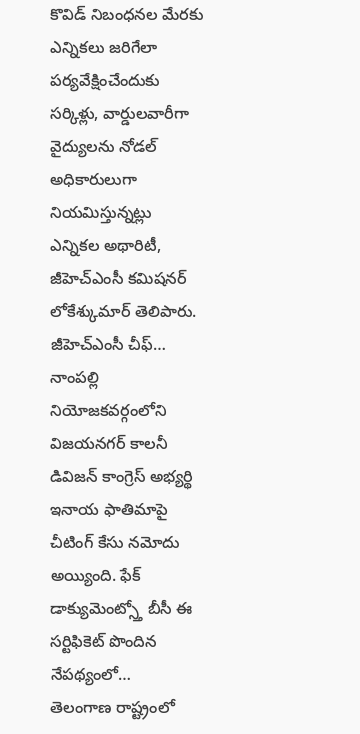కొవిడ్ నిబంధనల మేరకు ఎన్నికలు జరిగేలా పర్యవేక్షించేందుకు సర్కిళ్లు, వార్డులవారీగా వైద్యులను నోడల్ అధికారులుగా నియమిస్తున్నట్లు ఎన్నికల అథారిటీ, జీహెచ్ఎంసీ కమిషనర్ లోకేశ్కుమార్ తెలిపారు. జీహెచ్ఎంసీ చీఫ్…
నాంపల్లి నియోజకవర్గంలోని విజయనగర్ కాలనీ డివిజన్ కాంగ్రెస్ అభ్యర్థి ఇనాయ ఫాతిమాపై చీటింగ్ కేసు నమోదు అయ్యింది. ఫేక్ డాక్యుమెంట్స్తో బీసీ ఈ సర్టిఫికెట్ పొందిన నేపథ్యంలో…
తెలంగాణ రాష్ట్రంలో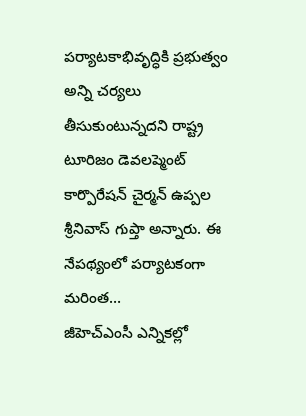పర్యాటకాభివృద్ధికి ప్రభుత్వం అన్ని చర్యలు తీసుకుంటున్నదని రాష్ట్ర టూరిజం డెవలప్మెంట్ కార్పొరేషన్ చైర్మన్ ఉప్పల శ్రీనివాస్ గుప్తా అన్నారు. ఈ నేపథ్యంలో పర్యాటకంగా మరింత…
జీహెచ్ఎంసీ ఎన్నికల్లో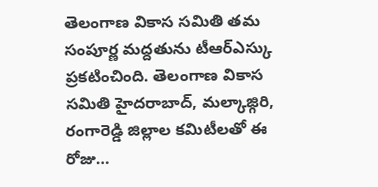తెలంగాణ వికాస సమితి తమ సంపూర్ణ మద్దతును టీఆర్ఎస్కు ప్రకటించింది. తెలంగాణ వికాస సమితి హైదరాబాద్, మల్కాజ్గిరి, రంగారెడ్డి జిల్లాల కమిటీలతో ఈ రోజు…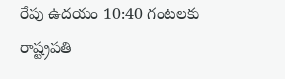రేపు ఉదయం 10:40 గంటలకు రాష్ట్రపతి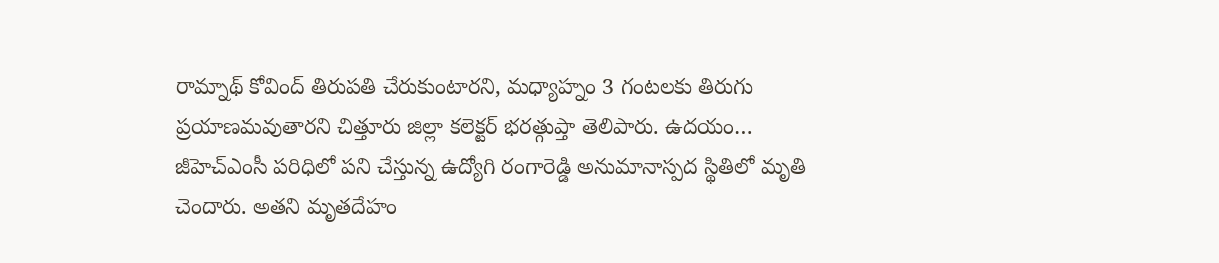రామ్నాథ్ కోవింద్ తిరుపతి చేరుకుంటారని, మధ్యాహ్నం 3 గంటలకు తిరుగు ప్రయాణమవుతారని చిత్తూరు జిల్లా కలెక్టర్ భరత్గుప్తా తెలిపారు. ఉదయం…
జీహెచ్ఎంసీ పరిధిలో పని చేస్తున్న ఉద్యోగి రంగారెడ్డి అనుమానాస్పద స్థితిలో మృతి చెందారు. అతని మృతదేహం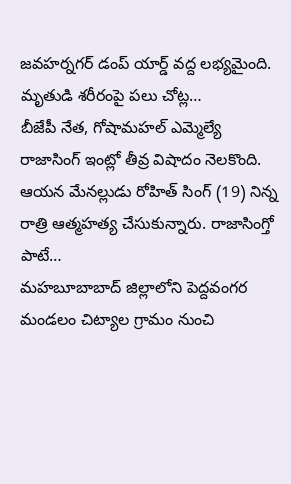జవహర్నగర్ డంప్ యార్డ్ వద్ద లభ్యమైంది. మృతుడి శరీరంపై పలు చోట్ల…
బీజేపీ నేత, గోషామహల్ ఎమ్మెల్యే రాజాసింగ్ ఇంట్లో తీవ్ర విషాదం నెలకొంది. ఆయన మేనల్లుడు రోహిత్ సింగ్ (19) నిన్న రాత్రి ఆత్మహత్య చేసుకున్నారు. రాజాసింగ్తో పాటే…
మహబూబాబాద్ జిల్లాలోని పెద్దవంగర మండలం చిట్యాల గ్రామం నుంచి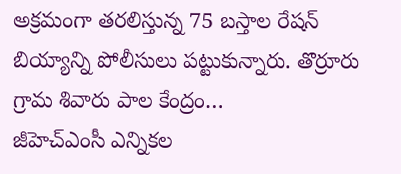అక్రమంగా తరలిస్తున్న 75 బస్తాల రేషన్ బియ్యాన్ని పోలీసులు పట్టుకున్నారు. తొర్రూరు గ్రామ శివారు పాల కేంద్రం…
జీహెచ్ఎంసీ ఎన్నికల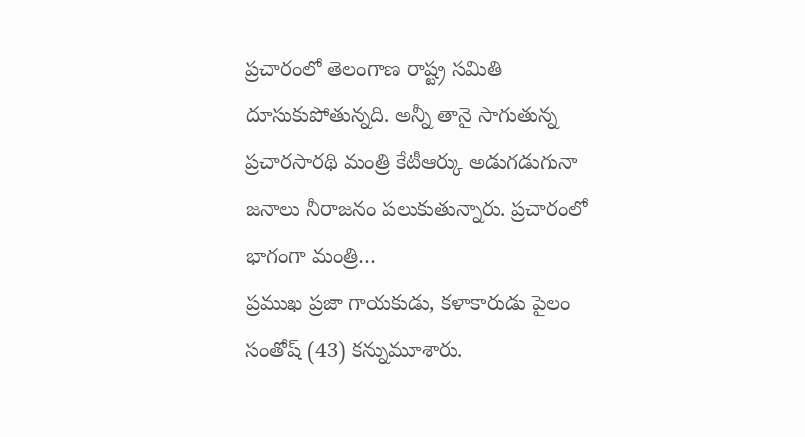ప్రచారంలో తెలంగాణ రాష్ట్ర సమితి దూసుకుపోతున్నది. అన్నీ తానై సాగుతున్న ప్రచారసారథి మంత్రి కేటీఆర్కు అడుగడుగునా జనాలు నీరాజనం పలుకుతున్నారు. ప్రచారంలో భాగంగా మంత్రి…
ప్రముఖ ప్రజా గాయకుడు, కళాకారుడు పైలం సంతోష్ (43) కన్నుమూశారు.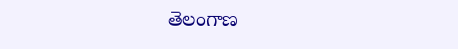తెలంగాణ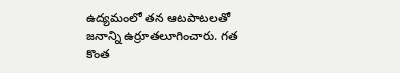ఉద్యమంలో తన ఆటపాటలతో జనాన్ని ఉర్రూతలూగించారు. గత కొంత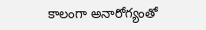కాలంగా అనారోగ్యంతో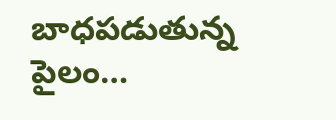బాధపడుతున్న పైలం…